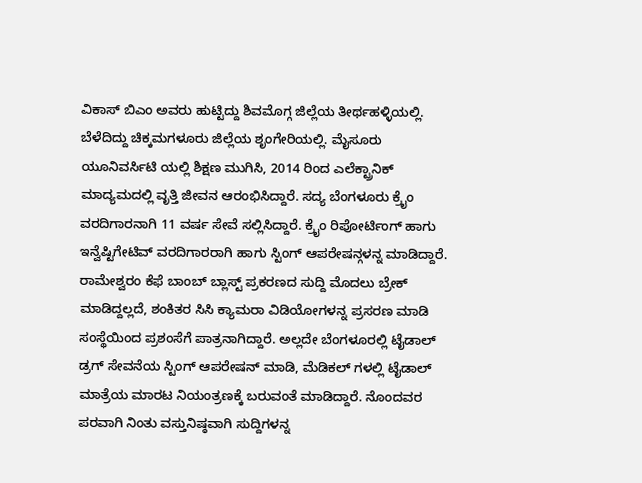ವಿಕಾಸ್ ಬಿಎಂ ಅವರು ಹುಟ್ಟಿದ್ದು ಶಿವಮೊಗ್ಗ ಜಿಲ್ಲೆಯ ತೀರ್ಥಹಳ್ಳಿಯಲ್ಲಿ. ಬೆಳೆದಿದ್ದು ಚಿಕ್ಕಮಗಳೂರು ಜಿಲ್ಲೆಯ ಶೃಂಗೇರಿಯಲ್ಲಿ. ಮೈಸೂರು ಯೂನಿವರ್ಸಿಟಿ ಯಲ್ಲಿ ಶಿಕ್ಷಣ ಮುಗಿಸಿ, 2014 ರಿಂದ ಎಲೆಕ್ಟ್ರಾನಿಕ್ ಮಾದ್ಯಮದಲ್ಲಿ ವೃತ್ತಿ ಜೀವನ ಆರಂಭಿಸಿದ್ದಾರೆ. ಸದ್ಯ ಬೆಂಗಳೂರು ಕ್ರೈಂ ವರದಿಗಾರನಾಗಿ 11 ವರ್ಷ ಸೇವೆ ಸಲ್ಲಿಸಿದ್ದಾರೆ. ಕ್ರೈಂ ರಿಪೋರ್ಟಿಂಗ್ ಹಾಗು ಇನ್ವೆಷ್ಟಿಗೇಟಿವ್ ವರದಿಗಾರರಾಗಿ ಹಾಗು ಸ್ಟಿಂಗ್ ಆಪರೇಷನ್ಗಳನ್ನ ಮಾಡಿದ್ದಾರೆ. ರಾಮೇಶ್ವರಂ ಕೆಫೆ ಬಾಂಬ್ ಬ್ಲಾಸ್ಟ್ ಪ್ರಕರಣದ ಸುದ್ದಿ ಮೊದಲು ಬ್ರೇಕ್ ಮಾಡಿದ್ದಲ್ಲದೆ, ಶಂಕಿತರ ಸಿಸಿ ಕ್ಯಾಮರಾ ವಿಡಿಯೋಗಳನ್ನ ಪ್ರಸರಣ ಮಾಡಿ ಸಂಸ್ಥೆಯಿಂದ ಪ್ರಶಂಸೆಗೆ ಪಾತ್ರನಾಗಿದ್ದಾರೆ. ಅಲ್ಲದೇ ಬೆಂಗಳೂರಲ್ಲಿ ಟೈಡಾಲ್ ಡ್ರಗ್ ಸೇವನೆಯ ಸ್ಟಿಂಗ್ ಆಪರೇಷನ್ ಮಾಡಿ, ಮೆಡಿಕಲ್ ಗಳಲ್ಲಿ ಟೈಡಾಲ್ ಮಾತ್ರೆಯ ಮಾರಟ ನಿಯಂತ್ರಣಕ್ಕೆ ಬರುವಂತೆ ಮಾಡಿದ್ದಾರೆ. ನೊಂದವರ ಪರವಾಗಿ ನಿಂತು ವಸ್ತುನಿಷ್ಠವಾಗಿ ಸುದ್ದಿಗಳನ್ನ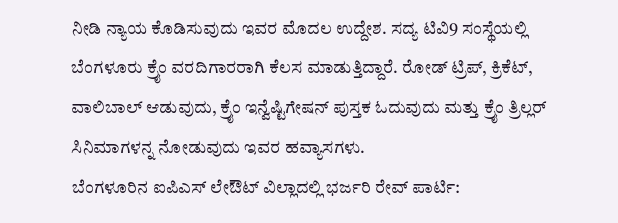ನೀಡಿ ನ್ಯಾಯ ಕೊಡಿಸುವುದು ಇವರ ಮೊದಲ ಉದ್ದೇಶ. ಸದ್ಯ ಟಿವಿ9 ಸಂಸ್ಥೆಯಲ್ಲಿ ಬೆಂಗಳೂರು ಕ್ರೈಂ ವರದಿಗಾರರಾಗಿ ಕೆಲಸ ಮಾಡುತ್ತಿದ್ದಾರೆ. ರೋಡ್ ಟ್ರಿಪ್, ಕ್ರಿಕೆಟ್, ವಾಲಿಬಾಲ್ ಆಡುವುದು, ಕ್ರೈಂ ಇನ್ವೆಷ್ಟಿಗೇಷನ್ ಪುಸ್ತಕ ಓದುವುದು ಮತ್ತು ಕ್ರೈಂ ತ್ರಿಲ್ಲರ್ ಸಿನಿಮಾಗಳನ್ನ ನೋಡುವುದು ಇವರ ಹವ್ಯಾಸಗಳು.
ಬೆಂಗಳೂರಿನ ಐಪಿಎಸ್ ಲೇಔಟ್ ವಿಲ್ಲಾದಲ್ಲಿ ಭರ್ಜರಿ ರೇವ್ ಪಾರ್ಟಿ: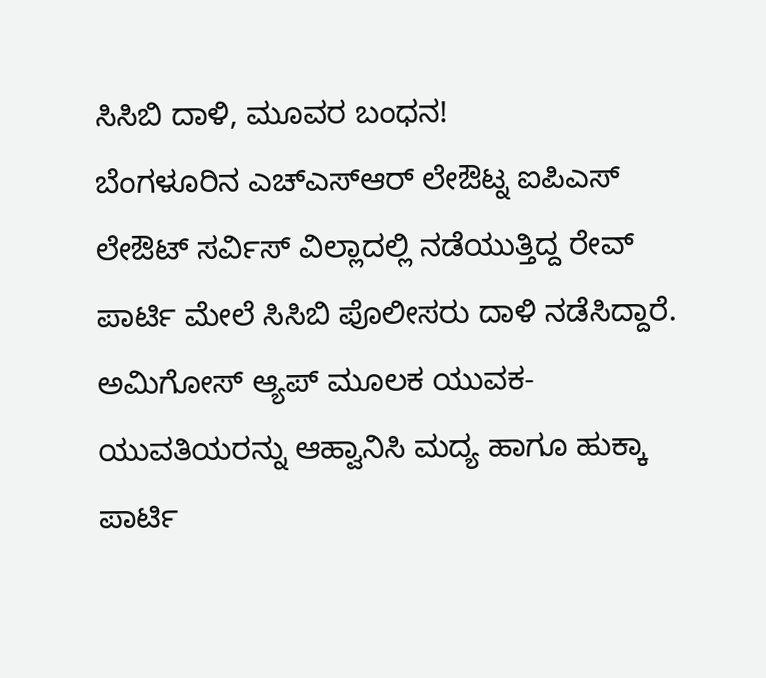ಸಿಸಿಬಿ ದಾಳಿ, ಮೂವರ ಬಂಧನ!
ಬೆಂಗಳೂರಿನ ಎಚ್ಎಸ್ಆರ್ ಲೇಔಟ್ನ ಐಪಿಎಸ್ ಲೇಔಟ್ ಸರ್ವಿಸ್ ವಿಲ್ಲಾದಲ್ಲಿ ನಡೆಯುತ್ತಿದ್ದ ರೇವ್ ಪಾರ್ಟಿ ಮೇಲೆ ಸಿಸಿಬಿ ಪೊಲೀಸರು ದಾಳಿ ನಡೆಸಿದ್ದಾರೆ. ಅಮಿಗೋಸ್ ಆ್ಯಪ್ ಮೂಲಕ ಯುವಕ-ಯುವತಿಯರನ್ನು ಆಹ್ವಾನಿಸಿ ಮದ್ಯ ಹಾಗೂ ಹುಕ್ಕಾ ಪಾರ್ಟಿ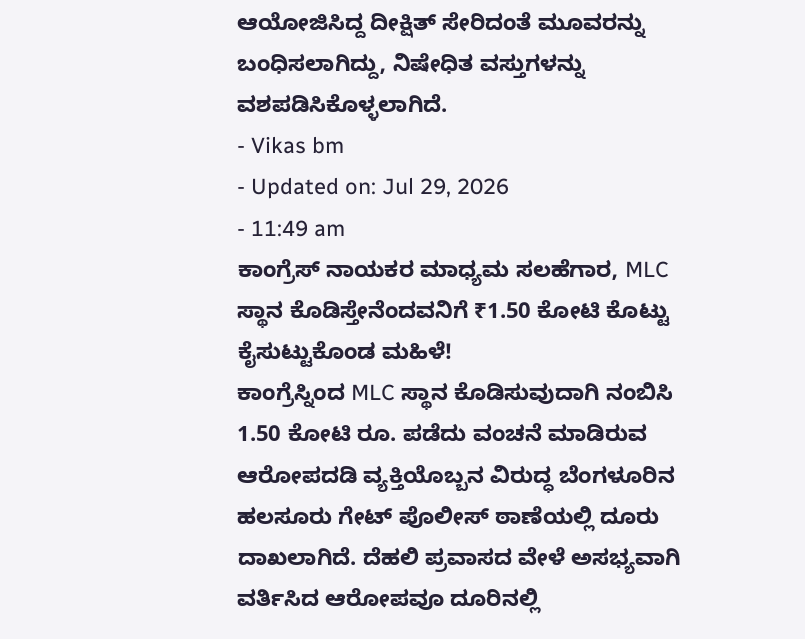ಆಯೋಜಿಸಿದ್ದ ದೀಕ್ಷಿತ್ ಸೇರಿದಂತೆ ಮೂವರನ್ನು ಬಂಧಿಸಲಾಗಿದ್ದು, ನಿಷೇಧಿತ ವಸ್ತುಗಳನ್ನು ವಶಪಡಿಸಿಕೊಳ್ಳಲಾಗಿದೆ.
- Vikas bm
- Updated on: Jul 29, 2026
- 11:49 am
ಕಾಂಗ್ರೆಸ್ ನಾಯಕರ ಮಾಧ್ಯಮ ಸಲಹೆಗಾರ, MLC ಸ್ಥಾನ ಕೊಡಿಸ್ತೇನೆಂದವನಿಗೆ ₹1.50 ಕೋಟಿ ಕೊಟ್ಟು ಕೈಸುಟ್ಟುಕೊಂಡ ಮಹಿಳೆ!
ಕಾಂಗ್ರೆಸ್ನಿಂದ MLC ಸ್ಥಾನ ಕೊಡಿಸುವುದಾಗಿ ನಂಬಿಸಿ 1.50 ಕೋಟಿ ರೂ. ಪಡೆದು ವಂಚನೆ ಮಾಡಿರುವ ಆರೋಪದಡಿ ವ್ಯಕ್ತಿಯೊಬ್ಬನ ವಿರುದ್ಧ ಬೆಂಗಳೂರಿನ ಹಲಸೂರು ಗೇಟ್ ಪೊಲೀಸ್ ಠಾಣೆಯಲ್ಲಿ ದೂರು ದಾಖಲಾಗಿದೆ. ದೆಹಲಿ ಪ್ರವಾಸದ ವೇಳೆ ಅಸಭ್ಯವಾಗಿ ವರ್ತಿಸಿದ ಆರೋಪವೂ ದೂರಿನಲ್ಲಿ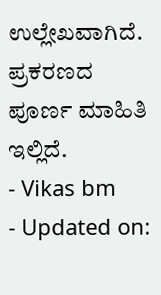ಉಲ್ಲೇಖವಾಗಿದೆ. ಪ್ರಕರಣದ ಪೂರ್ಣ ಮಾಹಿತಿ ಇಲ್ಲಿದೆ.
- Vikas bm
- Updated on: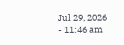Jul 29, 2026
- 11:46 am